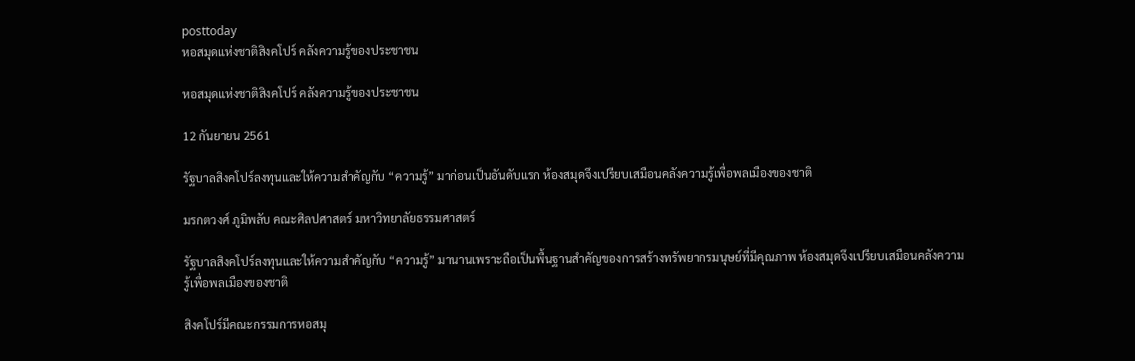posttoday
หอสมุดแห่งชาติสิงคโปร์ คลังความรู้ของประชาชน

หอสมุดแห่งชาติสิงคโปร์ คลังความรู้ของประชาชน

12 กันยายน 2561

รัฐบาลสิงคโปร์ลงทุนและให้ความสำคัญกับ “ความรู้” มาก่อนเป็นอันดับแรก ห้องสมุดจึงเปรียบเสมือนคลังความรู้เพื่อพลเมืองของชาติ

มรกตวงศ์ ภูมิพลับ คณะศิลปศาสตร์ มหาวิทยาลัยธรรมศาสตร์

รัฐบาลสิงคโปร์ลงทุนและให้ความสำคัญกับ “ความรู้” มานานเพราะถือเป็นพื้นฐานสำคัญของการสร้างทรัพยากรมนุษย์ที่มีคุณภาพ ห้องสมุดจึงเปรียบเสมือนคลังความรู้เพื่อพลเมืองของชาติ

สิงคโปร์มีคณะกรรมการหอสมุ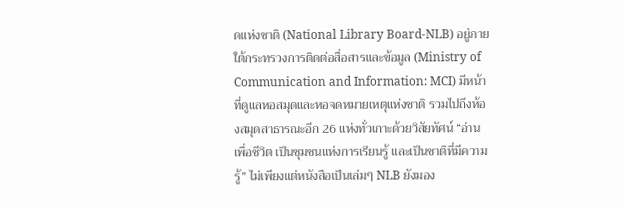ดแห่งชาติ (National Library Board-NLB) อยู่ภายใต้กระทรวงการติดต่อสื่อสารและข้อมูล (Ministry of Communication and Information: MCI) มีหน้าที่ดูแลหอสมุดและหอจดหมายเหตุแห่งชาติ รวมไปถึงห้องสมุดสาธารณะอีก 26 แห่งทั่วเกาะด้วยวิสัยทัศน์ “อ่านเพื่อชีวิต เป็นชุมชนแห่งการเรียนรู้ และเป็นชาติที่มีความรู้” ไม่เพียงแต่หนังสือเป็นเล่มๆ NLB ยังมอง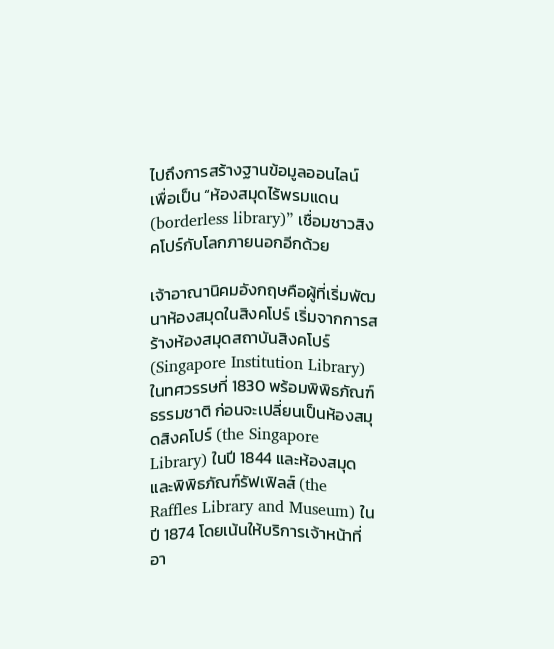ไปถึงการสร้างฐานข้อมูลออนไลน์ เพื่อเป็น “ห้องสมุดไร้พรมแดน (borderless library)” เชื่อมชาวสิงคโปร์กับโลกภายนอกอีกด้วย

เจ้าอาณานิคมอังกฤษคือผู้ที่เริ่มพัฒนาห้องสมุดในสิงคโปร์ เริ่มจากการสร้างห้องสมุดสถาบันสิงคโปร์ (Singapore Institution Library) ในทศวรรษที่ 1830 พร้อมพิพิธภัณฑ์ธรรมชาติ ก่อนจะเปลี่ยนเป็นห้องสมุดสิงคโปร์ (the Singapore Library) ในปี 1844 และห้องสมุดและพิพิธภัณฑ์รัฟเฟิลส์ (the Raffles Library and Museum) ในปี 1874 โดยเน้นให้บริการเจ้าหน้าที่อา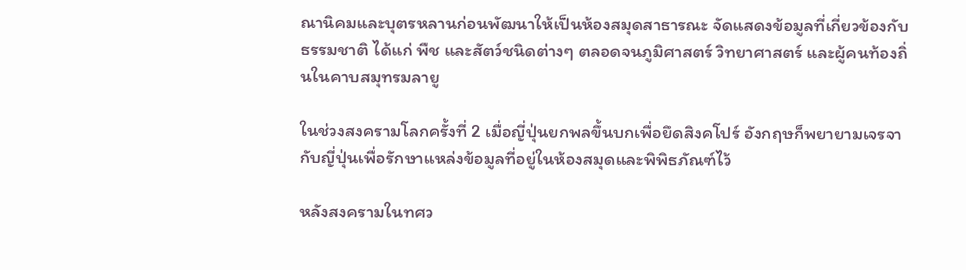ณานิคมและบุตรหลานก่อนพัฒนาให้เป็นห้องสมุดสาธารณะ จัดแสดงข้อมูลที่เกี่ยวข้องกับธรรมชาติ ได้แก่ พืช และสัตว์ชนิดต่างๆ ตลอดจนภูมิศาสตร์ วิทยาศาสตร์ และผู้คนท้องถิ่นในคาบสมุทรมลายู

ในช่วงสงครามโลกครั้งที่ 2 เมื่อญี่ปุ่นยกพลขึ้นบกเพื่อยึดสิงคโปร์ อังกฤษก็พยายามเจรจากับญี่ปุ่นเพื่อรักษาแหล่งข้อมูลที่อยู่ในห้องสมุดและพิพิธภัณฑ์ไว้

หลังสงครามในทศว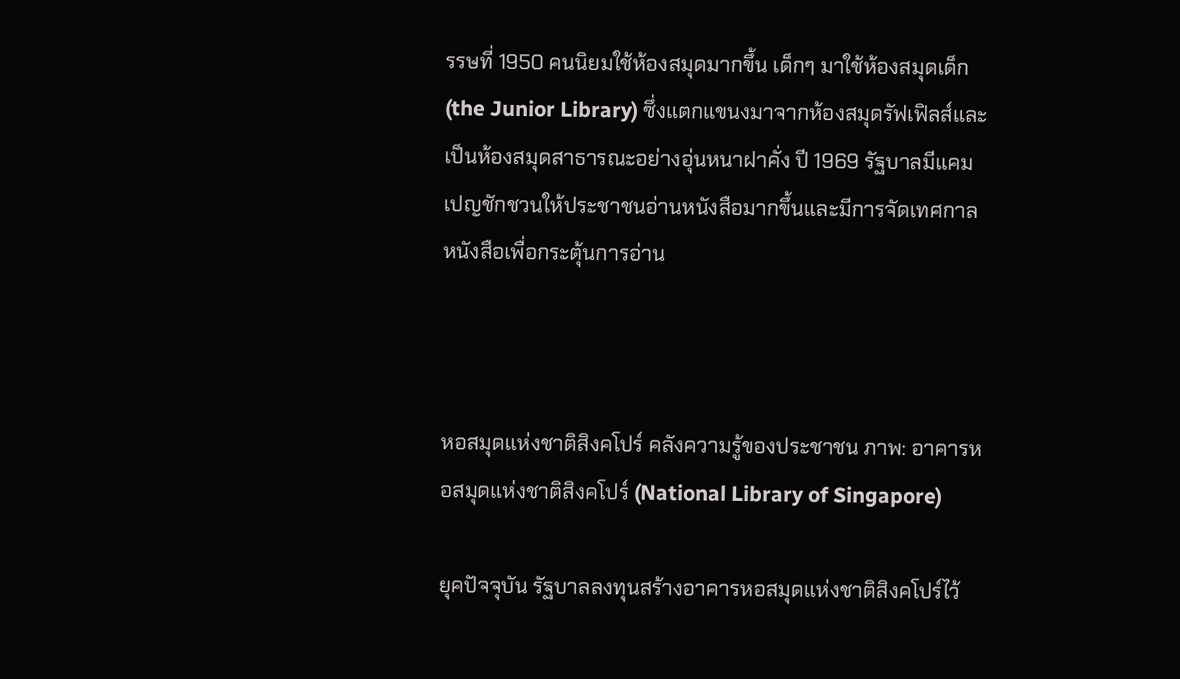รรษที่ 1950 คนนิยมใช้ห้องสมุดมากขึ้น เด็กๆ มาใช้ห้องสมุดเด็ก (the Junior Library) ซึ่งแตกแขนงมาจากห้องสมุดรัฟเฟิลส์และเป็นห้องสมุดสาธารณะอย่างอุ่นหนาฝาคั่ง ปี 1969 รัฐบาลมีแคมเปญชักชวนให้ประชาชนอ่านหนังสือมากขึ้นและมีการจัดเทศกาลหนังสือเพื่อกระตุ้นการอ่าน



หอสมุดแห่งชาติสิงคโปร์ คลังความรู้ของประชาชน ภาพ: อาคารหอสมุดแห่งชาติสิงคโปร์ (National Library of Singapore)

ยุคปัจจุบัน รัฐบาลลงทุนสร้างอาคารหอสมุดแห่งชาติสิงคโปร์ไว้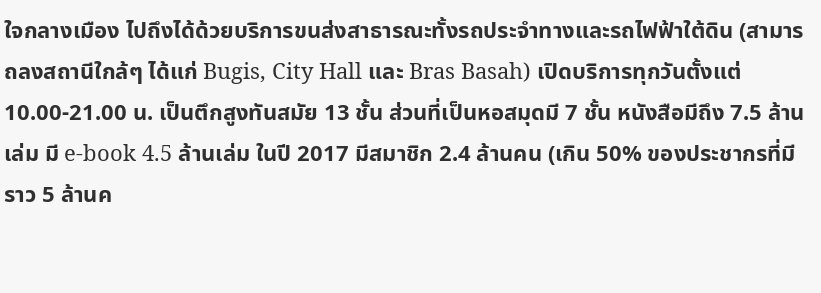ใจกลางเมือง ไปถึงได้ด้วยบริการขนส่งสาธารณะทั้งรถประจำทางและรถไฟฟ้าใต้ดิน (สามารถลงสถานีใกล้ๆ ได้แก่ Bugis, City Hall และ Bras Basah) เปิดบริการทุกวันตั้งแต่ 10.00-21.00 น. เป็นตึกสูงทันสมัย 13 ชั้น ส่วนที่เป็นหอสมุดมี 7 ชั้น หนังสือมีถึง 7.5 ล้านเล่ม มี e-book 4.5 ล้านเล่ม ในปี 2017 มีสมาชิก 2.4 ล้านคน (เกิน 50% ของประชากรที่มีราว 5 ล้านค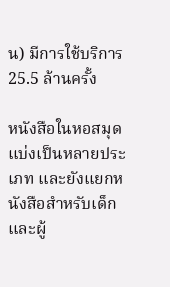น) มีการใช้บริการ 25.5 ล้านครั้ง

หนังสือในหอสมุดแบ่งเป็นหลายประเภท และยังแยกหนังสือสำหรับเด็กและผู้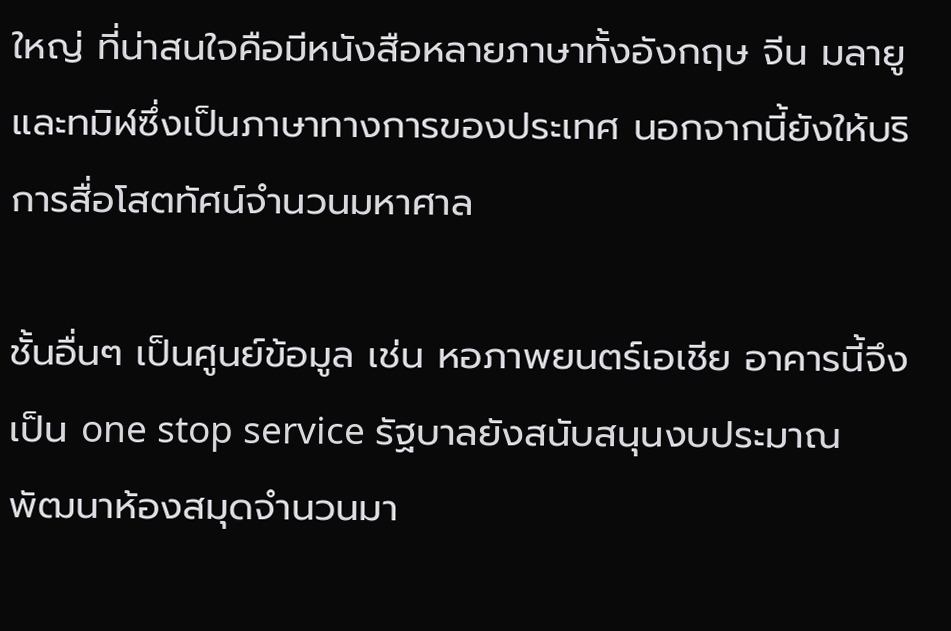ใหญ่ ที่น่าสนใจคือมีหนังสือหลายภาษาทั้งอังกฤษ จีน มลายู และทมิฬซึ่งเป็นภาษาทางการของประเทศ นอกจากนี้ยังให้บริการสื่อโสตทัศน์จำนวนมหาศาล

ชั้นอื่นๆ เป็นศูนย์ข้อมูล เช่น หอภาพยนตร์เอเชีย อาคารนี้จึงเป็น one stop service รัฐบาลยังสนับสนุนงบประมาณพัฒนาห้องสมุดจำนวนมา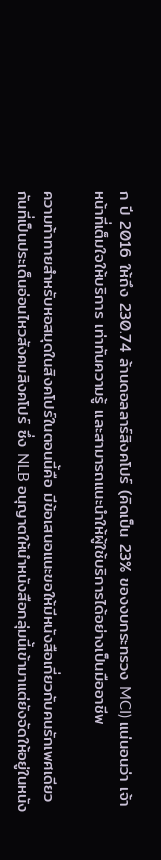ก ปี 2016 ให้ถึง 230.74 ล้านดอลลาร์สิงคโปร์ (คิดเป็น 23% ของงบกระทรวง MCI) แน่นอนว่า เจ้าหน้าที่เต็มใจให้บริการ เท่าทันความรู้ และสามารถแนะนำให้ผู้ใช้บริการได้อย่างเป็นมืออาชีพ

ความท้าทายสำหรับหอสมุดในสิงคโปร์ในตอนนี้คือ มีข้อเสนอแนะขอให้มีหนังสือเกี่ยวกับคนรักเพศเดียวกันที่เป็นประเด็นอ่อนไหวสังคมสิงคโปร์ ซึ่ง NLB อนุญาตให้นำหนังสือกลุ่มนี้เข้ามาแต่ยังจัดให้อยู่ในหนัง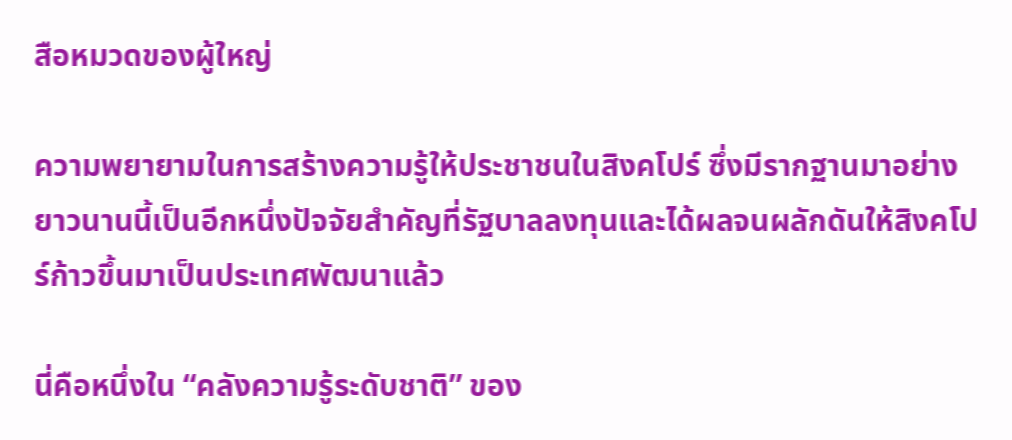สือหมวดของผู้ใหญ่

ความพยายามในการสร้างความรู้ให้ประชาชนในสิงคโปร์ ซึ่งมีรากฐานมาอย่างยาวนานนี้เป็นอีกหนึ่งปัจจัยสำคัญที่รัฐบาลลงทุนและได้ผลจนผลักดันให้สิงคโปร์ก้าวขึ้นมาเป็นประเทศพัฒนาแล้ว

นี่คือหนึ่งใน “คลังความรู้ระดับชาติ” ของ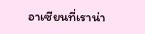อาเซียนที่เราน่า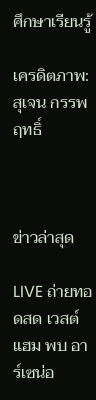ศึกษาเรียนรู้

เครดิตภาพ: สุเจน กรรพฤทธิ์



ข่าวล่าสุด

LIVE ถ่ายทอดสด เวสต์แฮม พบ อาร์เซน่อ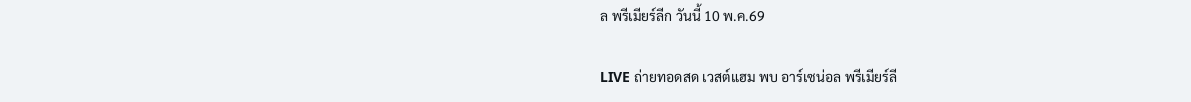ล พรีเมียร์ลีก วันนี้ 10 พ.ค.69

LIVE ถ่ายทอดสด เวสต์แฮม พบ อาร์เซน่อล พรีเมียร์ลี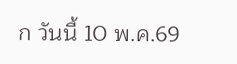ก วันนี้ 10 พ.ค.69